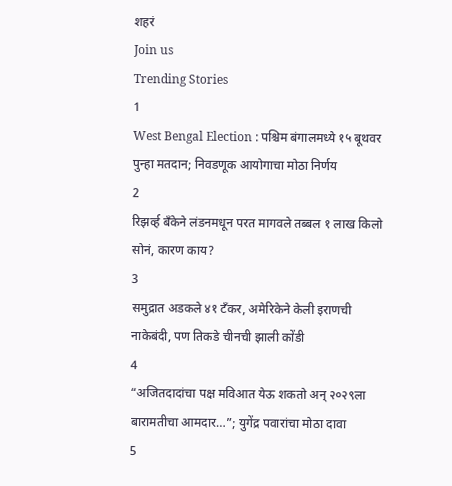शहरं
Join us
Trending Stories
1
West Bengal Election : पश्चिम बंगालमध्ये १५ बूथवर पुन्हा मतदान; निवडणूक आयोगाचा मोठा निर्णय
2
रिझर्व्ह बँकेने लंडनमधून परत मागवले तब्बल १ लाख किलो सोनं, कारण काय?
3
समुद्रात अडकले ४१ टँकर, अमेरिकेने केली इराणची नाकेबंदी, पण तिकडे चीनची झाली कोंडी
4
“अजितदादांचा पक्ष मविआत येऊ शकतो अन् २०२९ला बारामतीचा आमदार…”; युगेंद्र पवारांचा मोठा दावा
5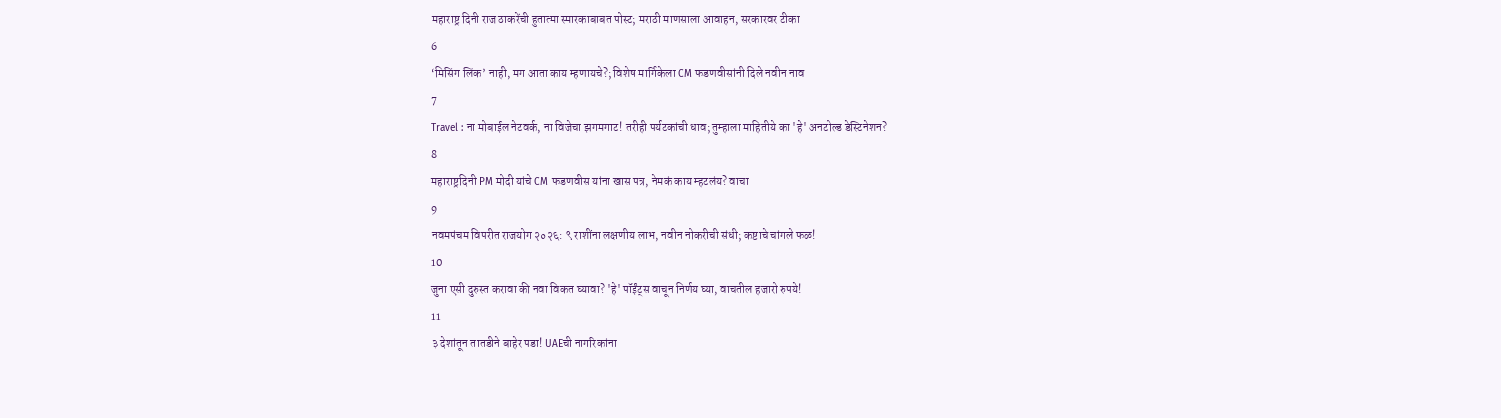महाराष्ट्र दिनी राज ठाकरेंची हुतात्मा स्मारकाबाबत पोस्ट; मराठी माणसाला आवाहन, सरकारवर टीका
6
‘मिसिंग लिंक’ नाही, मग आता काय म्हणायचे?; विशेष मार्गिकेला CM फडणवीसांनी दिले नवीन नाव
7
Travel : ना मोबाईल नेटवर्क, ना विजेचा झगमगाट! तरीही पर्यटकांची धाव; तुम्हाला माहितीये का 'हे' अनटोल्ड डेस्टिनेशन?
8
महाराष्ट्रदिनी PM मोदी यांचे CM फडणवीस यांना खास पत्र, नेमकं काय म्हटलंय? वाचा
9
नवमपंचम विपरीत राजयोग २०२६: ९ राशींना लक्षणीय लाभ, नवीन नोकरीची संधी; कष्टाचे चांगले फळ!
10
जुना एसी दुरुस्त करावा की नवा विकत घ्यावा? 'हे' पॉईंट्स वाचून निर्णय घ्या, वाचतील हजारो रुपये!
11
३ देशांतून तातडीने बाहेर पडा! UAEची नागरिकांना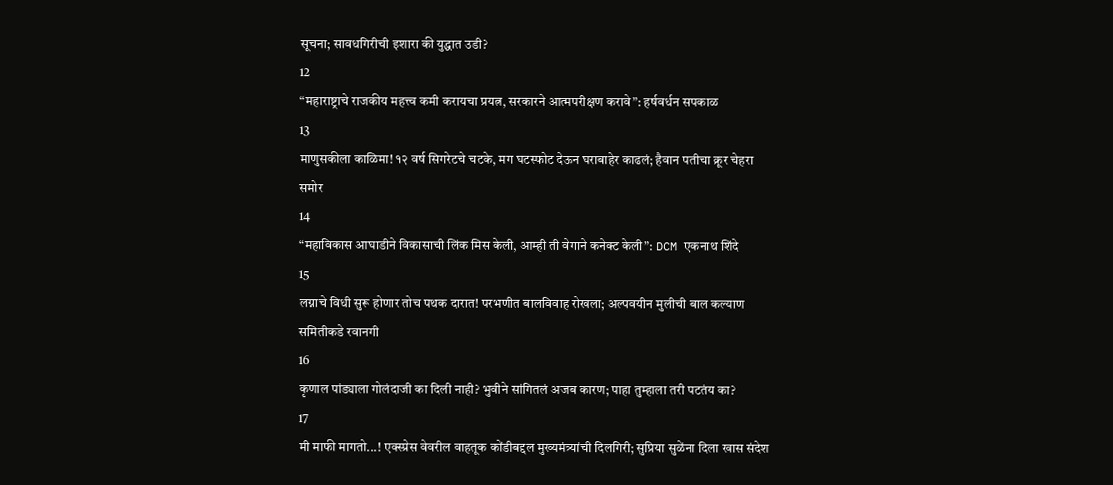सूचना; सावधगिरीची इशारा की युद्धात उडी?
12
“महाराष्ट्राचे राजकीय महत्त्व कमी करायचा प्रयत्न, सरकारने आत्मपरीक्षण करावे”: हर्षवर्धन सपकाळ
13
माणुसकीला काळिमा! १२ वर्ष सिगरेटचे चटके, मग घटस्फोट देऊन घराबाहेर काढलं; हैवान पतीचा क्रूर चेहरा समोर
14
“महाविकास आघाडीने विकासाची लिंक मिस केली, आम्ही ती वेगाने कनेक्ट केली”: DCM एकनाथ शिंदे
15
लग्नाचे विधी सुरू होणार तोच पथक दारात! परभणीत बालविवाह रोखला; अल्पवयीन मुलीची बाल कल्याण समितीकडे रवानगी
16
कृणाल पांड्याला गोलंदाजी का दिली नाही? भुवीने सांगितलं अजब कारण; पाहा तुम्हाला तरी पटतंय का?
17
मी माफी मागतो...! एक्स्प्रेस वेवरील वाहतूक कोंडीबद्दल मुख्यमंत्र्यांची दिलगिरी; सुप्रिया सुळेंना दिला खास संदेश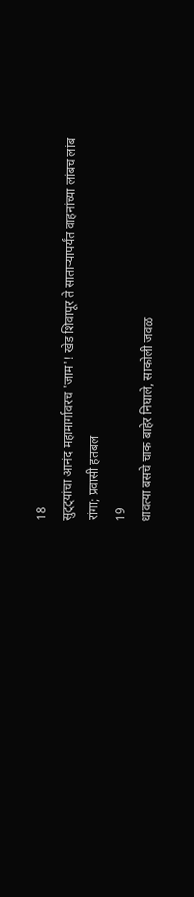18
सुट्ट्यांचा आनंद महामार्गावरच 'जाम'! खेड शिवापूर ते साताऱ्यापर्यंत वाहनांच्या लांबच लांब रांगा; प्रवासी हतबल
19
धावत्या बसचे चाक बाहेर निघाले, साकोली जवळ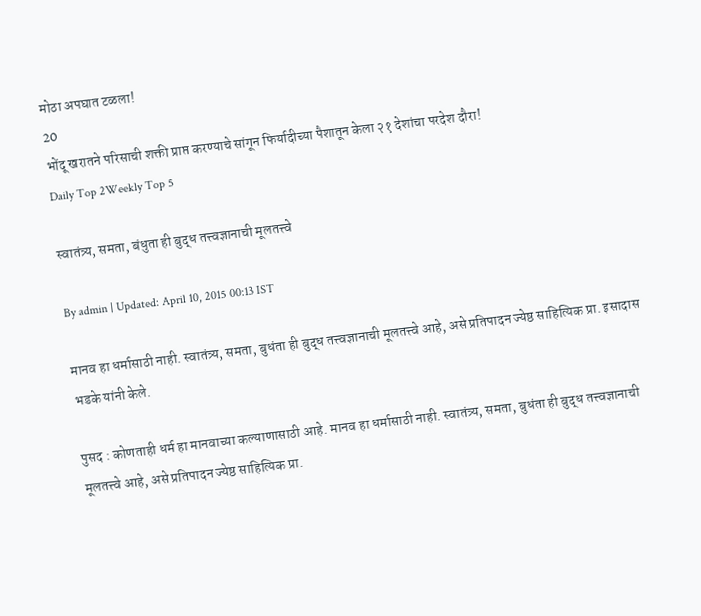मोठा अपघात टळला!
20
भोंदू खरातने परिसाची शक्ती प्राप्त करण्याचे सांगून फिर्यादीच्या पैशातून केला २१ देशांचा परदेश दौरा!
Daily Top 2Weekly Top 5

स्वातंत्र्य, समता, बंधुता ही बुद्ध तत्त्वज्ञानाची मूलतत्त्वे

By admin | Updated: April 10, 2015 00:13 IST

मानव हा धर्मासाठी नाही. स्वातंत्र्य, समता, बुधंता ही बुद्ध तत्त्वज्ञानाची मूलतत्त्वे आहे, असे प्रतिपादन ज्येष्ठ साहित्यिक प्रा. इसादास भडके यांनी केले.

पुसद : कोणताही धर्म हा मानवाच्या कल्याणासाठी आहे. मानव हा धर्मासाठी नाही. स्वातंत्र्य, समता, बुधंता ही बुद्ध तत्त्वज्ञानाची मूलतत्त्वे आहे, असे प्रतिपादन ज्येष्ठ साहित्यिक प्रा.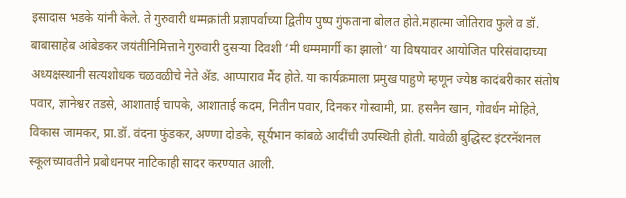इसादास भडके यांनी केले. ते गुरुवारी धम्मक्रांती प्रज्ञापर्वाच्या द्वितीय पुष्प गुंफताना बोलत होते.महात्मा जोतिराव फुले व डॉ. बाबासाहेब आंबेडकर जयंतीनिमित्ताने गुरुवारी दुसऱ्या दिवशी ‘मी धम्ममार्गी का झालो’ या विषयावर आयोजित परिसंवादाच्या अध्यक्षस्थानी सत्यशोधक चळवळीचे नेते अ‍ॅड. आप्पाराव मैंद होते. या कार्यक्रमाला प्रमुख पाहुणे म्हणून ज्येष्ठ कादंबरीकार संतोष पवार, ज्ञानेश्वर तडसे, आशाताई चापके, आशाताई कदम, नितीन पवार, दिनकर गोस्वामी, प्रा. हसनैन खान, गोवर्धन मोहिते, विकास जामकर, प्रा.डॉ. वंदना फुंडकर, अण्णा दोडके, सूर्यभान कांबळे आदींची उपस्थिती होती. यावेळी बुद्धिस्ट इंटरनॅशनल स्कूलच्यावतीने प्रबोधनपर नाटिकाही सादर करण्यात आली.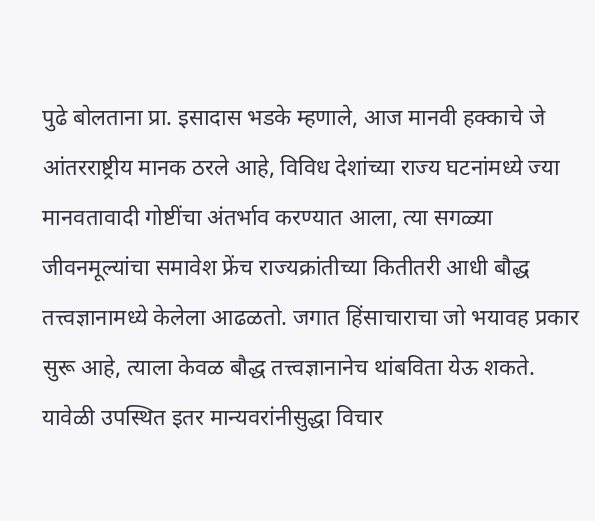पुढे बोलताना प्रा. इसादास भडके म्हणाले, आज मानवी हक्काचे जे आंतरराष्ट्रीय मानक ठरले आहे, विविध देशांच्या राज्य घटनांमध्ये ज्या मानवतावादी गोष्टींचा अंतर्भाव करण्यात आला, त्या सगळ्या जीवनमूल्यांचा समावेश फ्रेंच राज्यक्रांतीच्या कितीतरी आधी बौद्ध तत्त्वज्ञानामध्ये केलेला आढळतो. जगात हिंसाचाराचा जो भयावह प्रकार सुरू आहे, त्याला केवळ बौद्ध तत्त्वज्ञानानेच थांबविता येऊ शकते. यावेळी उपस्थित इतर मान्यवरांनीसुद्धा विचार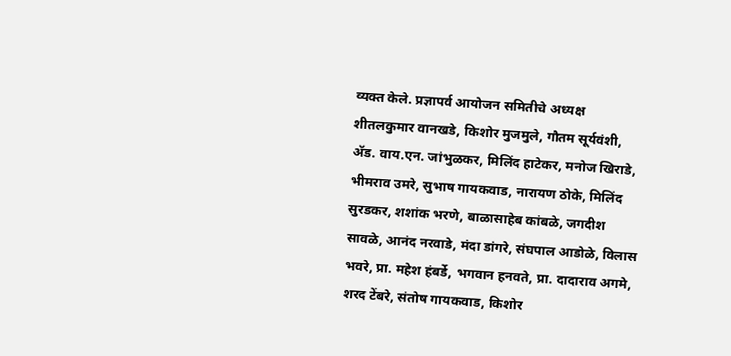व्यक्त केले. प्रज्ञापर्व आयोजन समितीचे अध्यक्ष शीतलकुमार वानखडे, किशोर मुजमुले, गौतम सूर्यवंशी, अ‍ॅड. वाय.एन. जांभुळकर, मिलिंद हाटेकर, मनोज खिराडे, भीमराव उमरे, सुभाष गायकवाड, नारायण ठोके, मिलिंद सुरडकर, शशांक भरणे, बाळासाहेब कांबळे, जगदीश सावळे, आनंद नरवाडे, मंदा डांगरे, संघपाल आडोळे, विलास भवरे, प्रा. महेश हंबर्डे, भगवान हनवते, प्रा. दादाराव अगमे, शरद टेंबरे, संतोष गायकवाड, किशोर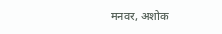मनवर, अशोक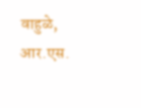वाहुळे, आर.एस.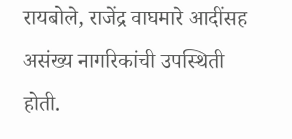रायबोले, राजेंद्र वाघमारे आदींसह असंख्य नागरिकांची उपस्थिती होती.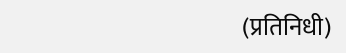(प्रतिनिधी)